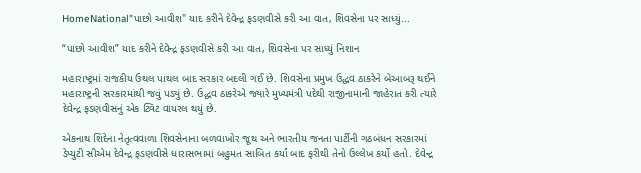HomeNational"પાછો આવીશ" યાદ કરીને દેવેન્દ્ર ફડણવીસે કરી આ વાત, શિવસેના પર સાધ્યું...

“પાછો આવીશ” યાદ કરીને દેવેન્દ્ર ફડણવીસે કરી આ વાત, શિવસેના પર સાધ્યું નિશાન

મહારાષ્ટ્રમાં રાજકીય ઉથલ પાથલ બાદ સરકાર બદલી ગઈ છે. શિવસેના પ્રમુખ ઉદ્ધવ ઠાકરેને બેઆબરૂ થઈને મહારાષ્ટ્રની સરકારમાંથી જવું પડ્યું છે. ઉદ્ધવ ઠાકરેએ જ્યારે મુખ્યમંત્રી પદેથી રાજીનામાની જાહેરાત કરી ત્યારે દેવેન્દ્ર ફડણવીસનું એક ટ્વિટ વાયરલ થયું છે.

એકનાથ શિંદેના નેતૃત્વવાળા શિવસેનાના બળવાખોર જૂથ અને ભારતીય જનતા પાર્ટીની ગઠબંધન સરકારમાં ડેપ્યુટી સીએમ દેવેન્દ્ર ફડણવીસે ધારાસભામાં બહુમત સાબિત કર્યાં બાદ ફરીથી તેનો ઉલ્લેખ કર્યો હતો. દેવેન્દ્ર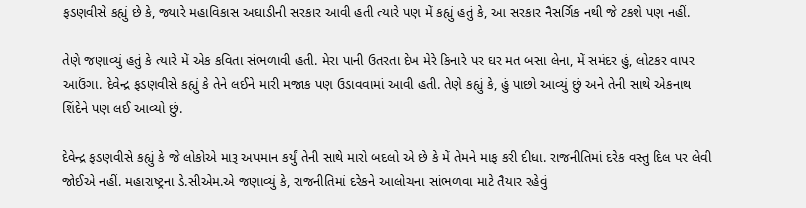ફડણવીસે કહ્યું છે કે, જ્યારે મહાવિકાસ અઘાડીની સરકાર આવી હતી ત્યારે પણ મેં કહ્યું હતું કે, આ સરકાર નૈસર્ગિક નથી જે ટકશે પણ નહીં.

તેણે જણાવ્યું હતું કે ત્યારે મેં એક કવિતા સંભળાવી હતી. મેરા પાની ઉતરતા દેખ મેરે કિનારે પર ઘર મત બસા લેના, મેં સમંદર હું, લોટકર વાપર આઉંગા. દેવેન્દ્ર ફડણવીસે કહ્યું કે તેને લઈને મારી મજાક પણ ઉડાવવામાં આવી હતી. તેણે કહ્યું કે, હું પાછો આવ્યું છું અને તેની સાથે એકનાથ શિંદેને પણ લઈ આવ્યો છું.

દેવેન્દ્ર ફડણવીસે કહ્યું કે જે લોકોએ મારૂ અપમાન કર્યું તેની સાથે મારો બદલો એ છે કે મેં તેમને માફ કરી દીધા. રાજનીતિમાં દરેક વસ્તુ દિલ પર લેવી જોઈએ નહીં. મહારાષ્ટ્રના ડે.સીએમ.એ જણાવ્યું કે, રાજનીતિમાં દરેકને આલોચના સાંભળવા માટે તૈયાર રહેવું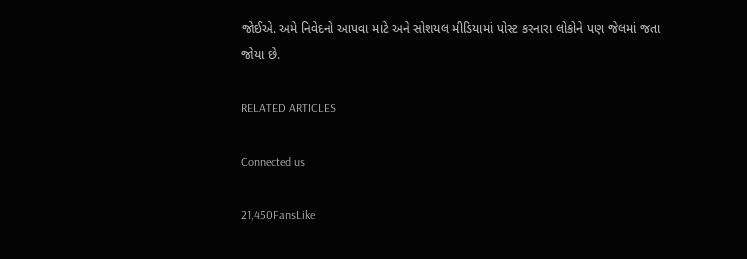જોઈએ. અમે નિવેદનો આપવા માટે અને સોશયલ મીડિયામાં પોસ્ટ કરનારા લોકોને પણ જેલમાં જતા જોયા છે.

RELATED ARTICLES

Connected us

21,450FansLike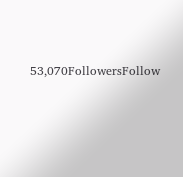53,070FollowersFollow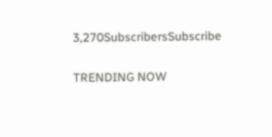3,270SubscribersSubscribe

TRENDING NOW